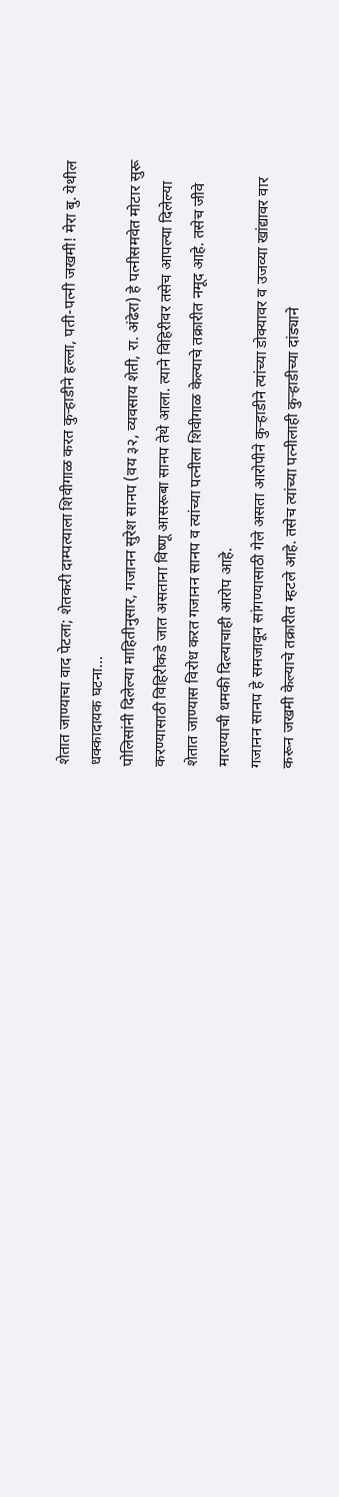शेतात जाण्याचा वाद पेटला; शेतकरी दाम्पत्याला शिवीगाळ करत कुऱ्हाडीने हल्ला, पती-पत्नी जखमी! मेरा बु. येथील धक्कादायक घटना...
पोलिसांनी दिलेल्या माहितीनुसार, गजानन सुरेश सानप (वय ३२, व्यवसाय शेती, रा. अंढेरा) हे पत्नीसमवेत मोटार सुरू करण्यासाठी विहिरीकडे जात असताना विष्णू आसरूबा सानप तेथे आला. त्याने विहिरीवर तसेच आपल्या दिलेल्या शेतात जाण्यास विरोध करत गजानन सानप व त्यांच्या पत्नीला शिवीगाळ केल्याचे तक्रारीत नमूद आहे. तसेच जीवे मारण्याची धमकी दिल्याचाही आरोप आहे.
गजानन सानप हे समजावून सांगण्यासाठी गेले असता आरोपीने कुऱ्हाडीने त्यांच्या डोक्यावर व उजव्या खांद्यावर वार करून जखमी केल्याचे तक्रारीत म्हटले आहे. तसेच त्यांच्या पत्नीलाही कुऱ्हाडीच्या दांड्याने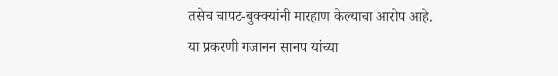तसेच चापट-बुक्क्यांनी मारहाण केल्याचा आरोप आहे.
या प्रकरणी गजानन सानप यांच्या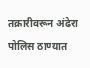तक्रारीवरून अंढेरा पोलिस ठाण्यात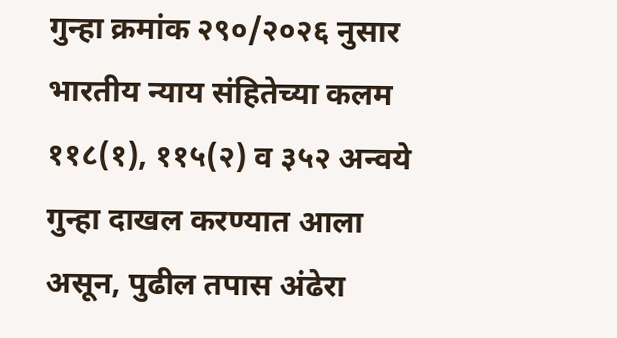गुन्हा क्रमांक २९०/२०२६ नुसार भारतीय न्याय संहितेच्या कलम ११८(१), ११५(२) व ३५२ अन्वये गुन्हा दाखल करण्यात आला असून, पुढील तपास अंढेरा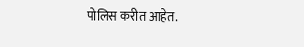पोलिस करीत आहेत.